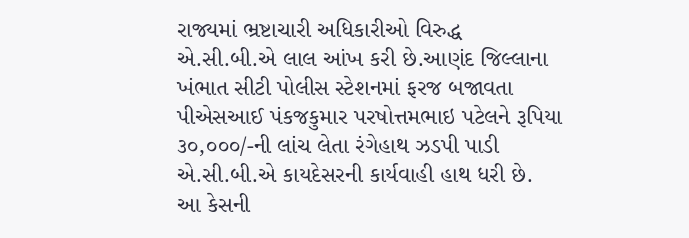રાજ્યમાં ભ્રષ્ટાચારી અધિકારીઓ વિરુદ્ધ એ.સી.બી.એ લાલ આંખ કરી છે.આણંદ જિલ્લાના ખંભાત સીટી પોલીસ સ્ટેશનમાં ફરજ બજાવતા પીએસઆઈ પંકજકુમાર પરષોત્તમભાઇ પટેલને રૂપિયા ૩૦,૦૦૦/-ની લાંચ લેતા રંગેહાથ ઝડપી પાડી એ.સી.બી.એ કાયદેસરની કાર્યવાહી હાથ ધરી છે.
આ કેસની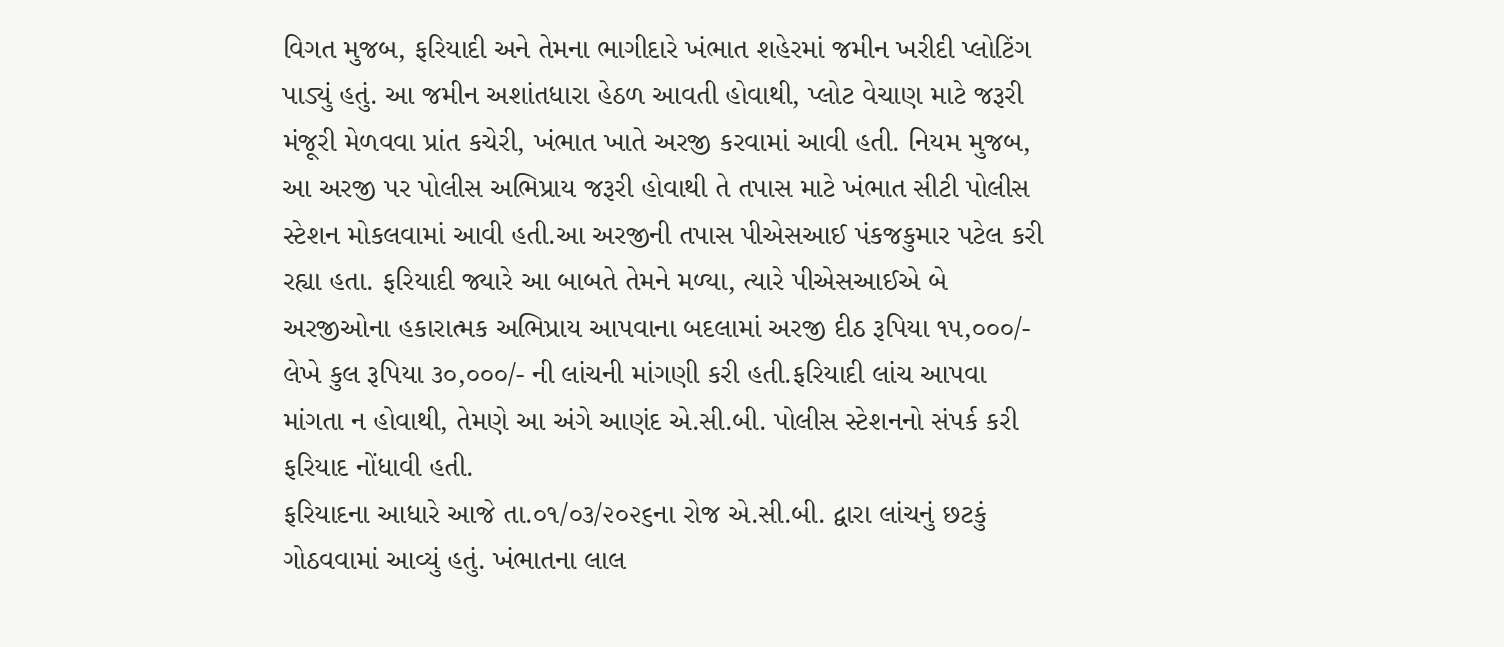વિગત મુજબ, ફરિયાદી અને તેમના ભાગીદારે ખંભાત શહેરમાં જમીન ખરીદી પ્લોટિંગ પાડ્યું હતું. આ જમીન અશાંતધારા હેઠળ આવતી હોવાથી, પ્લોટ વેચાણ માટે જરૂરી મંજૂરી મેળવવા પ્રાંત કચેરી, ખંભાત ખાતે અરજી કરવામાં આવી હતી. નિયમ મુજબ, આ અરજી પર પોલીસ અભિપ્રાય જરૂરી હોવાથી તે તપાસ માટે ખંભાત સીટી પોલીસ સ્ટેશન મોકલવામાં આવી હતી.આ અરજીની તપાસ પીએસઆઈ પંકજકુમાર પટેલ કરી રહ્યા હતા. ફરિયાદી જ્યારે આ બાબતે તેમને મળ્યા, ત્યારે પીએસઆઈએ બે અરજીઓના હકારાત્મક અભિપ્રાય આપવાના બદલામાં અરજી દીઠ રૂપિયા ૧૫,૦૦૦/- લેખે કુલ રૂપિયા ૩૦,૦૦૦/- ની લાંચની માંગણી કરી હતી.ફરિયાદી લાંચ આપવા માંગતા ન હોવાથી, તેમણે આ અંગે આણંદ એ.સી.બી. પોલીસ સ્ટેશનનો સંપર્ક કરી ફરિયાદ નોંધાવી હતી.
ફરિયાદના આધારે આજે તા.૦૧/૦૩/૨૦૨૬ના રોજ એ.સી.બી. દ્વારા લાંચનું છટકું ગોઠવવામાં આવ્યું હતું. ખંભાતના લાલ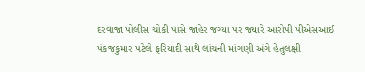દરવાજા પોલીસ ચોકી પાસે જાહેર જગ્યા પર જ્યારે આરોપી પીએસઆઈ પંકજકુમાર પટેલે ફરિયાદી સાથે લાંચની માંગણી અંગે હેતુલક્ષી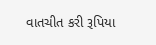વાતચીત કરી રૂપિયા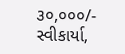૩૦,૦૦૦/- સ્વીકાર્યા,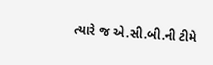ત્યારે જ એ.સી.બી.ની ટીમે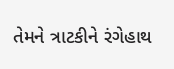તેમને ત્રાટકીને રંગેહાથ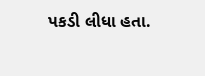પકડી લીધા હતા.